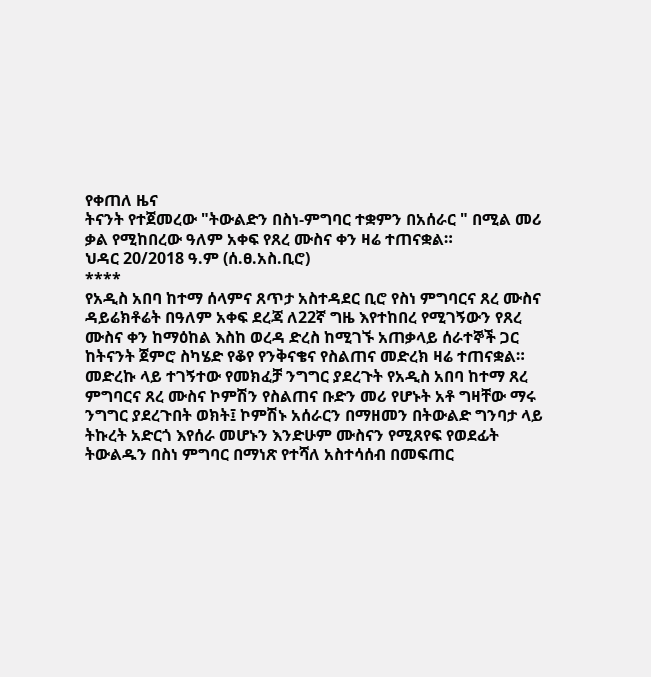የቀጠለ ዜና
ትናንት የተጀመረው "ትውልድን በስነ-ምግባር ተቋምን በአሰራር " በሚል መሪ ቃል የሚከበረው ዓለም አቀፍ የጸረ ሙስና ቀን ዛሬ ተጠናቋል።
ህዳር 20/2018 ዓ.ም (ሰ.ፀ.አስ.ቢሮ)
****
የአዲስ አበባ ከተማ ሰላምና ጸጥታ አስተዳደር ቢሮ የስነ ምግባርና ጸረ ሙስና ዳይሬክቶሬት በዓለም አቀፍ ደረጃ ለ22ኛ ግዜ እየተከበረ የሚገኝውን የጸረ ሙስና ቀን ከማዕከል እስከ ወረዳ ድረስ ከሚገኙ አጠቃላይ ሰራተኞች ጋር ከትናንት ጀምሮ ስካሄድ የቆየ የንቅናቄና የስልጠና መድረክ ዛሬ ተጠናቋል።
መድረኩ ላይ ተገኝተው የመክፈቻ ንግግር ያደረጉት የአዲስ አበባ ከተማ ጸረ ምግባርና ጸረ ሙስና ኮምሽን የስልጠና ቡድን መሪ የሆኑት አቶ ግዛቸው ማሩ ንግግር ያደረጉበት ወክት፤ ኮምሽኑ አሰራርን በማዘመን በትውልድ ግንባታ ላይ ትኩረት አድርጎ እየሰራ መሆኑን እንድሁም ሙስናን የሚጸየፍ የወደፊት ትውልዱን በስነ ምግባር በማነጽ የተሻለ አስተሳሰብ በመፍጠር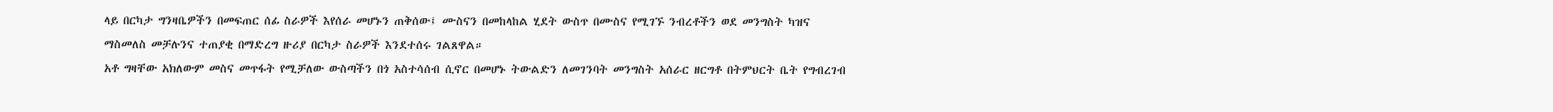ላይ በርካታ ግንዛቤዎችን በመፍጠር ሰፊ ስራዎች እየሰራ መሆኑን ጠቅሰው፤ ሙስናን በመከላከል ሂደት ውስጥ በሙስና የሚገኙ ንብረቶችን ወደ መንግስት ካዝና ማስመለስ መቻሉንና ተጠያቂ በማድረግ ዙሪያ በርካታ ስራዎች እንደተሰሩ ገልጸዋል።
አቶ ግዛቸው አክለውም መስና መጥፋት የሚቻለው ውስጣችን በጎ አስተሳሰብ ሲኖር በመሆኑ ትውልድን ለመገንባት መንግስት አሰራር ዘርግቶ በትምህርት ቤት የግብረገብ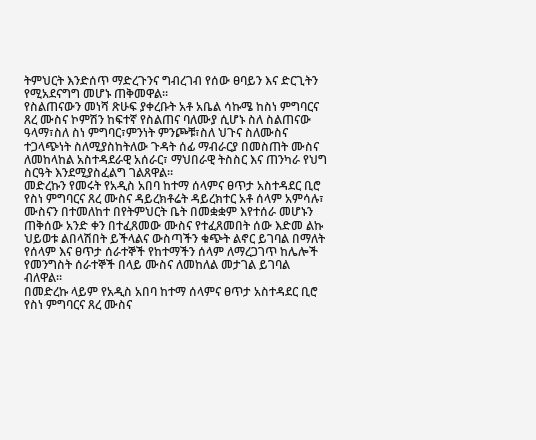ትምህርት እንድሰጥ ማድረጉንና ግብረገብ የሰው ፀባይን እና ድርጊትን የሚአደናግግ መሆኑ ጠቅመዋል።
የስልጠናውን መነሻ ጽሁፍ ያቀረቡት አቶ አቤል ሳኩሜ ከስነ ምግባርና ጸረ ሙስና ኮምሽን ከፍተኛ የስልጠና ባለሙያ ሲሆኑ ስለ ስልጠናው ዓላማ፣ስለ ስነ ምግባር፣ምንነት ምንጮቹ፣ስለ ህጉና ስለሙስና ተጋላጭነት ስለሚያስከትለው ጉዳት ሰፊ ማብራርያ በመስጠት ሙስና ለመከላከል አስተዳደራዊ አሰራር፣ ማህበራዊ ትስስር እና ጠንካራ የህግ ስርዓት እንደሚያስፈልግ ገልጸዋል።
መድረኩን የመሩት የአዲስ አበባ ከተማ ሰላምና ፀጥታ አስተዳደር ቢሮ የስነ ምግባርና ጸረ ሙስና ዳይረክቶሬት ዳይረክተር አቶ ሰላም አምሳሉ፣ ሙስናን በተመለከተ በየትምህርት ቤት በመቋቋም እየተሰራ መሆኑን ጠቅሰው አንድ ቀን በተፈጸመው ሙስና የተፈጸመበት ሰው እድመ ልኩ ህይወቱ ልበላሽበት ይችላልና ውስጣችን ቁጭት ልኖር ይገባል በማለት የሰላም እና ፀጥታ ሰራተኞች የከተማችን ሰላም ለማረጋገጥ ከሌሎች የመንግስት ሰራተኞች በላይ ሙስና ለመከለል መታገል ይገባል ብለዋል።
በመድረኩ ላይም የአዲስ አበባ ከተማ ሰላምና ፀጥታ አስተዳደር ቢሮ የስነ ምግባርና ጸረ ሙስና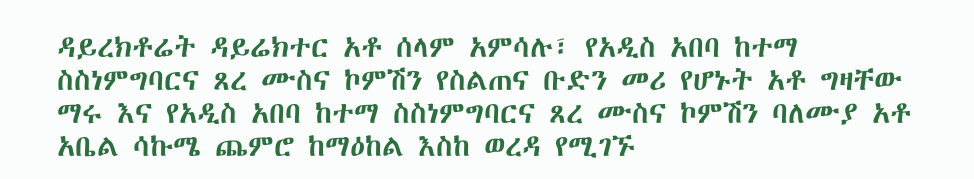ዳይረክቶሬት ዳይሬክተር አቶ ሰላም አምሳሉ፣ የአዲስ አበባ ከተማ ስስነምግባርና ጸረ ሙስና ኮምሽን የስልጠና ቡድን መሪ የሆኑት አቶ ግዛቸው ማሩ እና የአዲስ አበባ ከተማ ስስነምግባርና ጸረ ሙስና ኮምሽን ባለሙያ አቶ አቤል ሳኩሜ ጨምሮ ከማዕከል እስከ ወረዳ የሚገኙ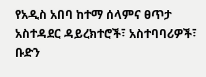የአዲስ አበባ ከተማ ሰላምና ፀጥታ አስተዳደር ዳይረክተሮች፣ አስተባባሪዎች፣ ቡድን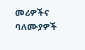መሪዎችና ባለሙያዎች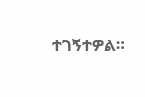ተገኝተዎል።